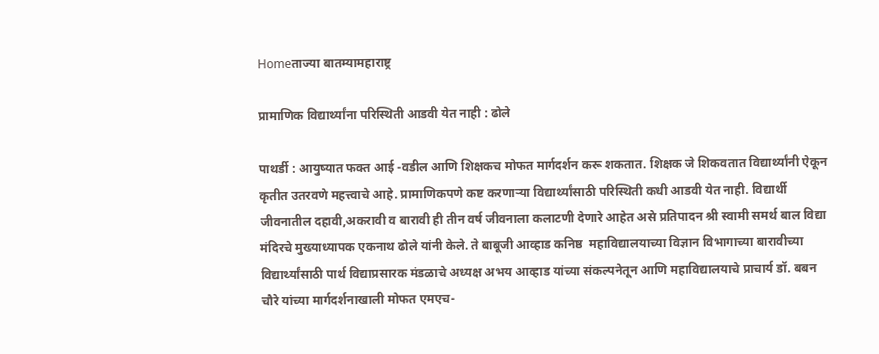Homeताज्या बातम्यामहाराष्ट्र

प्रामाणिक विद्यार्थ्यांना परिस्थिती आडवी येत नाही : ढोले

पाथर्डी : आयुष्यात फक्त आई -वडील आणि शिक्षकच मोफत मार्गदर्शन करू शकतात. शिक्षक जे शिकवतात विद्यार्थ्यांनी ऐकून कृतीत उतरवणे महत्त्वाचे आहे. प्रामाणिकपणे कष्ट करणाऱ्या विद्यार्थ्यांसाठी परिस्थिती कधी आडवी येत नाही. विद्यार्थी जीवनातील दहावी,अकरावी व बारावी ही तीन वर्ष जीवनाला कलाटणी देणारे आहेत असे प्रतिपादन श्री स्वामी समर्थ बाल विद्या मंदिरचे मुख्याध्यापक एकनाथ ढोले यांनी केले. ते बाबूजी आव्हाड कनिष्ठ  महाविद्यालयाच्या विज्ञान विभागाच्या बारावीच्या विद्यार्थ्यांसाठी पार्थ विद्याप्रसारक मंडळाचे अध्यक्ष अभय आव्हाड यांच्या संकल्पनेतून आणि महाविद्यालयाचे प्राचार्य डॉ. बबन चौरे यांच्या मार्गदर्शनाखाली मोफत एमएच-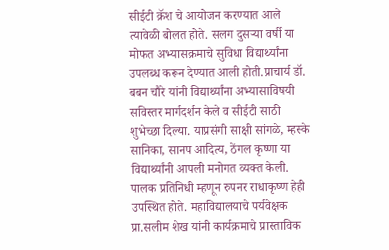सीईटी क्रॅश चे आयोजन करण्यात आले त्यावेळी बोलत होते. सलग दुसऱ्या वर्षी या मोफत अभ्यासक्रमाचे सुविधा विद्यार्थ्यांना उपलब्ध करून देण्यात आली होती.प्राचार्य डॉ. बबन चौरे यांनी विद्यार्थ्यांना अभ्यासाविषयी सविस्तर मार्गदर्शन केले व सीईटी साठी शुभेच्छा दिल्या. याप्रसंगी साक्षी सांगळे, म्हस्के सानिका, सानप आदित्य, ठेंगल कृष्णा या विद्यार्थ्यांनी आपली मनोगत व्यक्त केली. पालक प्रतिनिधी म्हणून रुपनर राधाकृष्ण हेही उपस्थित होते. महाविद्यालयाचे पर्यवेक्षक प्रा.सलीम शेख यांनी कार्यक्रमाचे प्रास्ताविक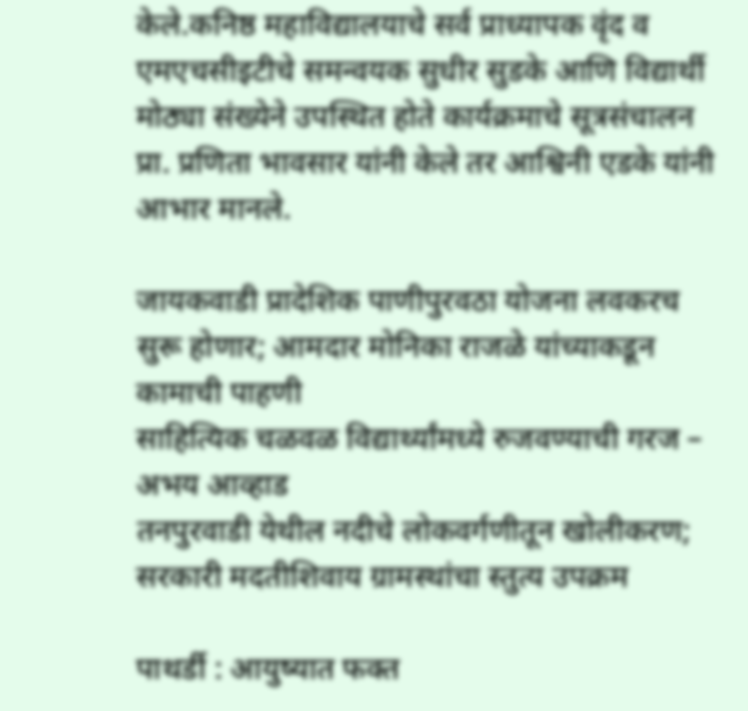केले.कनिष्ठ महाविद्यालयाचे सर्व प्राध्यापक वृंद व एमएचसीइटीचे समन्वयक सुधीर सुडके आणि विद्यार्थी मोठ्या संख्येने उपस्थित होते कार्यक्रमाचे सूत्रसंचालन प्रा. प्रणिता भावसार यांनी केले तर आश्विनी एडके यांनी आभार मानले.

जायकवाडी प्रादेशिक पाणीपुरवठा योजना लवकरच सुरू होणार; आमदार मोनिका राजळे यांच्याकडून कामाची पाहणी
साहित्यिक चळवळ विद्यार्थ्यांमध्ये रुजवण्याची गरज – अभय आव्हाड
तनपुरवाडी येथील नदीचे लोकवर्गणीतून खोलीकरण; सरकारी मदतीशिवाय ग्रामस्थांचा स्तुत्य उपक्रम

पाथर्डी : आयुष्यात फक्त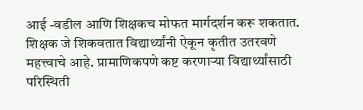आई -वडील आणि शिक्षकच मोफत मार्गदर्शन करू शकतात. शिक्षक जे शिकवतात विद्यार्थ्यांनी ऐकून कृतीत उतरवणे महत्त्वाचे आहे. प्रामाणिकपणे कष्ट करणाऱ्या विद्यार्थ्यांसाठी परिस्थिती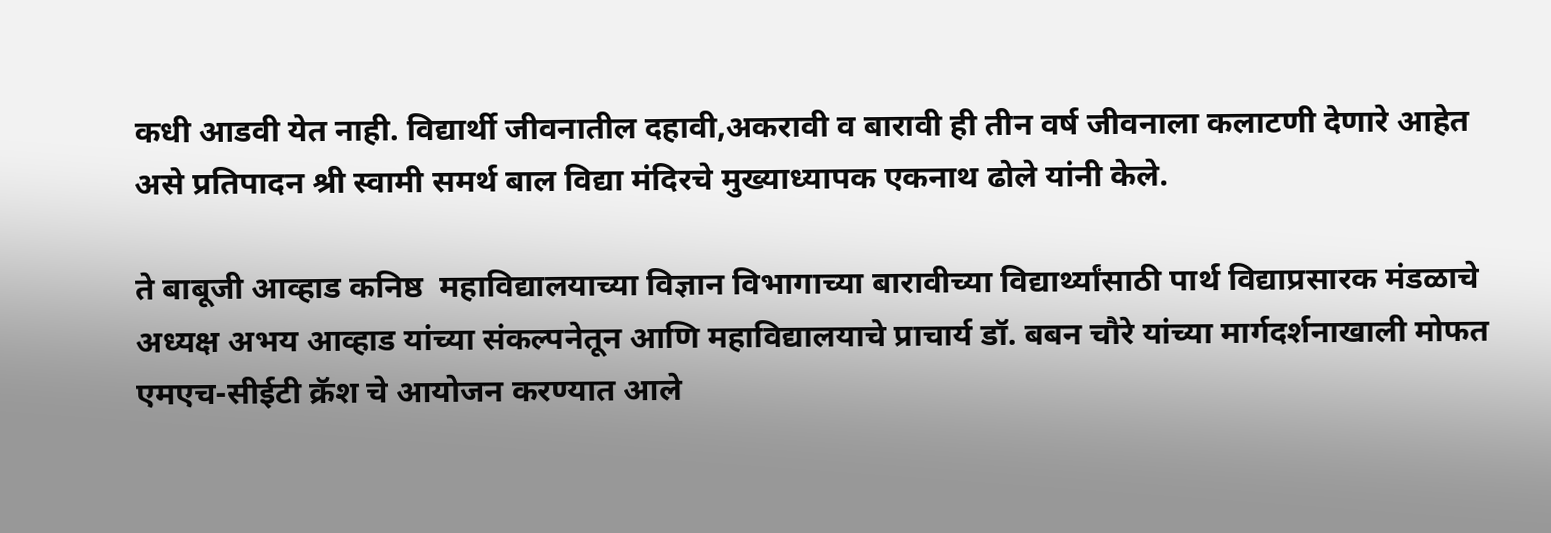कधी आडवी येत नाही. विद्यार्थी जीवनातील दहावी,अकरावी व बारावी ही तीन वर्ष जीवनाला कलाटणी देणारे आहेत असे प्रतिपादन श्री स्वामी समर्थ बाल विद्या मंदिरचे मुख्याध्यापक एकनाथ ढोले यांनी केले.

ते बाबूजी आव्हाड कनिष्ठ  महाविद्यालयाच्या विज्ञान विभागाच्या बारावीच्या विद्यार्थ्यांसाठी पार्थ विद्याप्रसारक मंडळाचे अध्यक्ष अभय आव्हाड यांच्या संकल्पनेतून आणि महाविद्यालयाचे प्राचार्य डॉ. बबन चौरे यांच्या मार्गदर्शनाखाली मोफत एमएच-सीईटी क्रॅश चे आयोजन करण्यात आले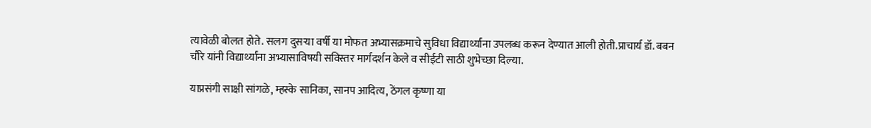त्यावेळी बोलत होते. सलग दुसऱ्या वर्षी या मोफत अभ्यासक्रमाचे सुविधा विद्यार्थ्यांना उपलब्ध करून देण्यात आली होती.प्राचार्य डॉ. बबन चौरे यांनी विद्यार्थ्यांना अभ्यासाविषयी सविस्तर मार्गदर्शन केले व सीईटी साठी शुभेच्छा दिल्या.

याप्रसंगी साक्षी सांगळे, म्हस्के सानिका, सानप आदित्य, ठेंगल कृष्णा या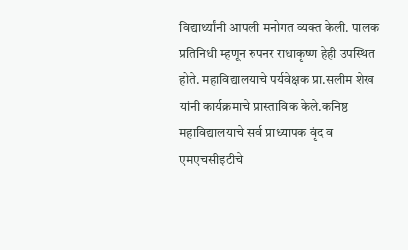विद्यार्थ्यांनी आपली मनोगत व्यक्त केली. पालक प्रतिनिधी म्हणून रुपनर राधाकृष्ण हेही उपस्थित होते. महाविद्यालयाचे पर्यवेक्षक प्रा.सलीम शेख यांनी कार्यक्रमाचे प्रास्ताविक केले.कनिष्ठ महाविद्यालयाचे सर्व प्राध्यापक वृंद व एमएचसीइटीचे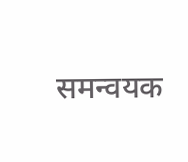समन्वयक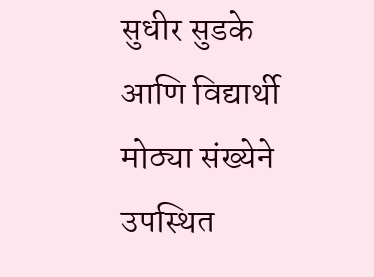सुधीर सुडके आणि विद्यार्थी मोठ्या संख्येने उपस्थित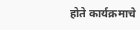होते कार्यक्रमाचे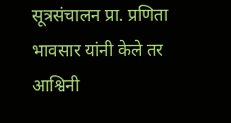सूत्रसंचालन प्रा. प्रणिता भावसार यांनी केले तर आश्विनी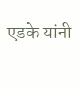एडके यांनी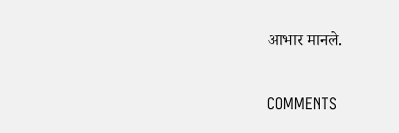आभार मानले.

COMMENTS